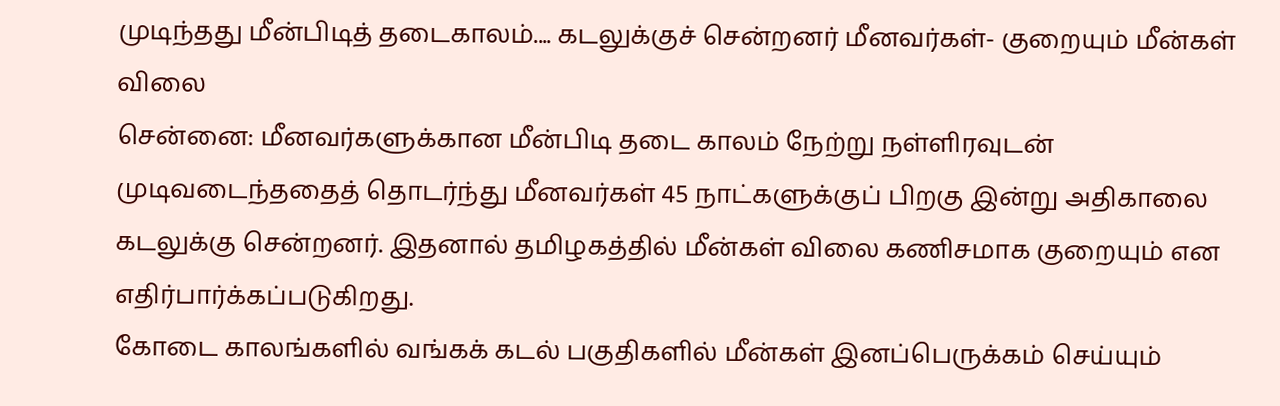முடிந்தது மீன்பிடித் தடைகாலம்.... கடலுக்குச் சென்றனர் மீனவர்கள்- குறையும் மீன்கள் விலை
சென்னை: மீனவர்களுக்கான மீன்பிடி தடை காலம் நேற்று நள்ளிரவுடன் முடிவடைந்ததைத் தொடர்ந்து மீனவர்கள் 45 நாட்களுக்குப் பிறகு இன்று அதிகாலை கடலுக்கு சென்றனர். இதனால் தமிழகத்தில் மீன்கள் விலை கணிசமாக குறையும் என எதிர்பார்க்கப்படுகிறது.
கோடை காலங்களில் வங்கக் கடல் பகுதிகளில் மீன்கள் இனப்பெருக்கம் செய்யும்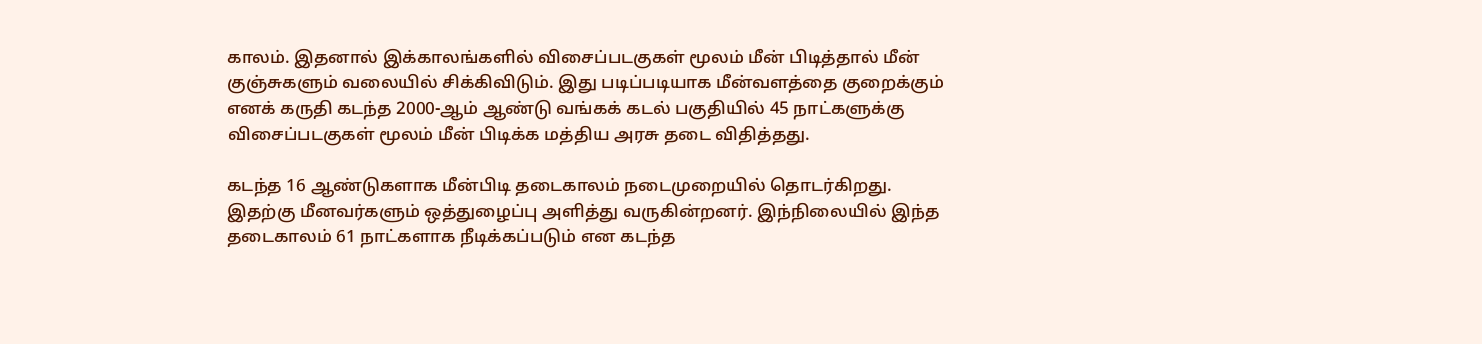காலம். இதனால் இக்காலங்களில் விசைப்படகுகள் மூலம் மீன் பிடித்தால் மீன் குஞ்சுகளும் வலையில் சிக்கிவிடும். இது படிப்படியாக மீன்வளத்தை குறைக்கும் எனக் கருதி கடந்த 2000-ஆம் ஆண்டு வங்கக் கடல் பகுதியில் 45 நாட்களுக்கு விசைப்படகுகள் மூலம் மீன் பிடிக்க மத்திய அரசு தடை விதித்தது.

கடந்த 16 ஆண்டுகளாக மீன்பிடி தடைகாலம் நடைமுறையில் தொடர்கிறது. இதற்கு மீனவர்களும் ஒத்துழைப்பு அளித்து வருகின்றனர். இந்நிலையில் இந்த தடைகாலம் 61 நாட்களாக நீடிக்கப்படும் என கடந்த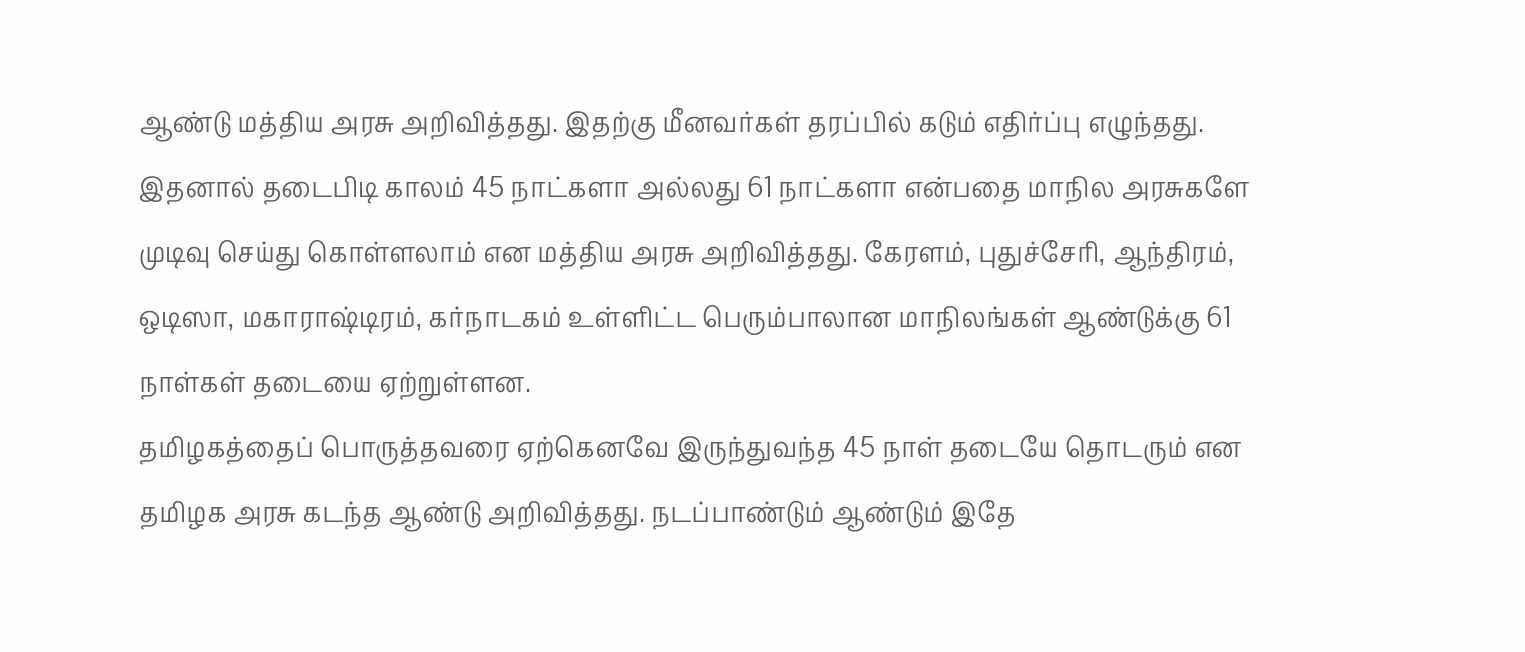ஆண்டு மத்திய அரசு அறிவித்தது. இதற்கு மீனவர்கள் தரப்பில் கடும் எதிர்ப்பு எழுந்தது.
இதனால் தடைபிடி காலம் 45 நாட்களா அல்லது 61 நாட்களா என்பதை மாநில அரசுகளே முடிவு செய்து கொள்ளலாம் என மத்திய அரசு அறிவித்தது. கேரளம், புதுச்சேரி, ஆந்திரம், ஒடிஸா, மகாராஷ்டிரம், கர்நாடகம் உள்ளிட்ட பெரும்பாலான மாநிலங்கள் ஆண்டுக்கு 61 நாள்கள் தடையை ஏற்றுள்ளன.
தமிழகத்தைப் பொருத்தவரை ஏற்கெனவே இருந்துவந்த 45 நாள் தடையே தொடரும் என தமிழக அரசு கடந்த ஆண்டு அறிவித்தது. நடப்பாண்டும் ஆண்டும் இதே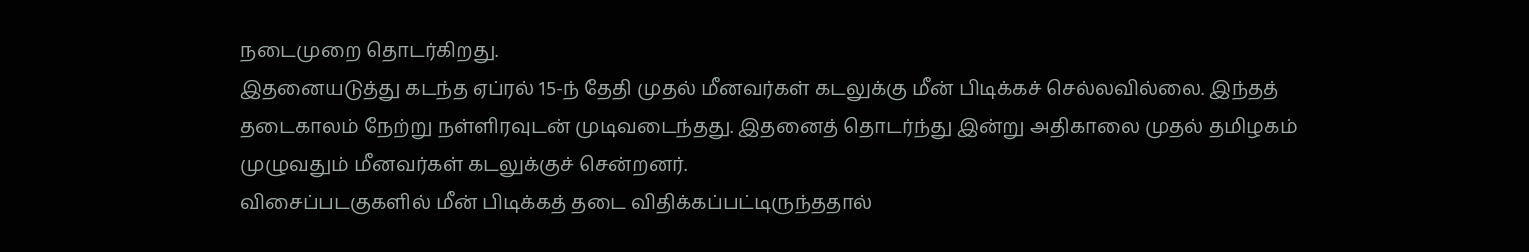நடைமுறை தொடர்கிறது.
இதனையடுத்து கடந்த ஏப்ரல் 15-ந் தேதி முதல் மீனவர்கள் கடலுக்கு மீன் பிடிக்கச் செல்லவில்லை. இந்தத் தடைகாலம் நேற்று நள்ளிரவுடன் முடிவடைந்தது. இதனைத் தொடர்ந்து இன்று அதிகாலை முதல் தமிழகம் முழுவதும் மீனவர்கள் கடலுக்குச் சென்றனர்.
விசைப்படகுகளில் மீன் பிடிக்கத் தடை விதிக்கப்பட்டிருந்ததால்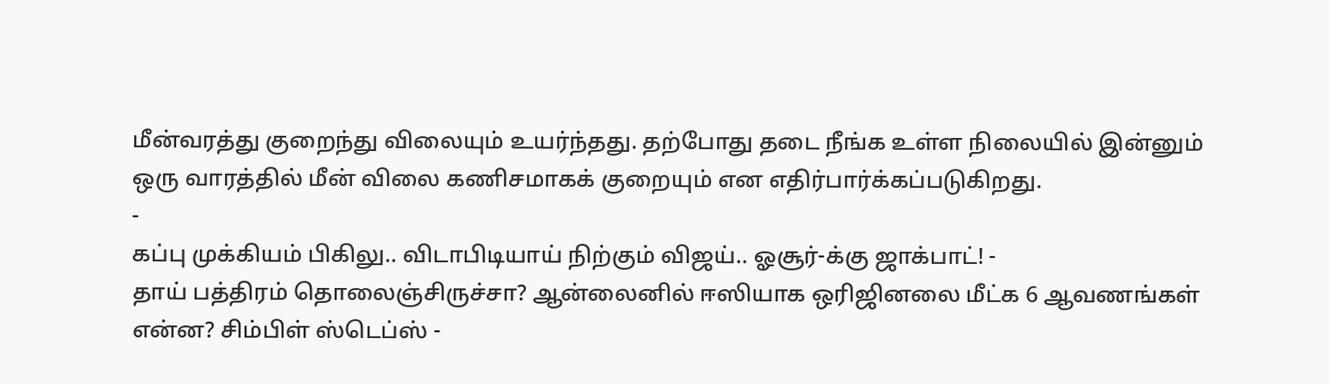மீன்வரத்து குறைந்து விலையும் உயர்ந்தது. தற்போது தடை நீங்க உள்ள நிலையில் இன்னும் ஒரு வாரத்தில் மீன் விலை கணிசமாகக் குறையும் என எதிர்பார்க்கப்படுகிறது.
-
கப்பு முக்கியம் பிகிலு.. விடாபிடியாய் நிற்கும் விஜய்.. ஓசூர்-க்கு ஜாக்பாட்! -
தாய் பத்திரம் தொலைஞ்சிருச்சா? ஆன்லைனில் ஈஸியாக ஒரிஜினலை மீட்க 6 ஆவணங்கள் என்ன? சிம்பிள் ஸ்டெப்ஸ் -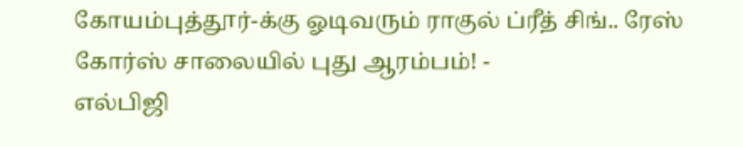கோயம்புத்தூர்-க்கு ஓடிவரும் ராகுல் ப்ரீத் சிங்.. ரேஸ் கோர்ஸ் சாலையில் புது ஆரம்பம்! -
எல்பிஜி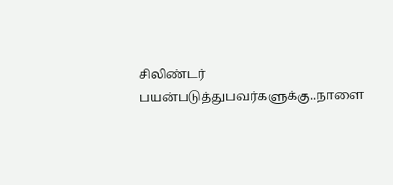சிலிண்டர் பயன்படுத்துபவர்களுக்கு..நாளை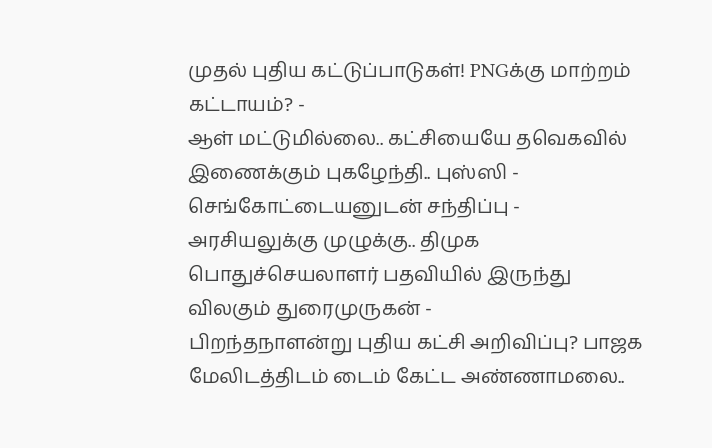முதல் புதிய கட்டுப்பாடுகள்! PNGக்கு மாற்றம் கட்டாயம்? -
ஆள் மட்டுமில்லை.. கட்சியையே தவெகவில் இணைக்கும் புகழேந்தி.. புஸ்ஸி - செங்கோட்டையனுடன் சந்திப்பு -
அரசியலுக்கு முழுக்கு.. திமுக பொதுச்செயலாளர் பதவியில் இருந்து விலகும் துரைமுருகன் -
பிறந்தநாளன்று புதிய கட்சி அறிவிப்பு? பாஜக மேலிடத்திடம் டைம் கேட்ட அண்ணாமலை..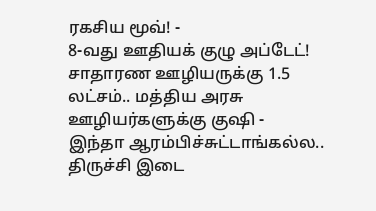ரகசிய மூவ்! -
8-வது ஊதியக் குழு அப்டேட்! சாதாரண ஊழியருக்கு 1.5 லட்சம்.. மத்திய அரசு ஊழியர்களுக்கு குஷி -
இந்தா ஆரம்பிச்சுட்டாங்கல்ல.. திருச்சி இடை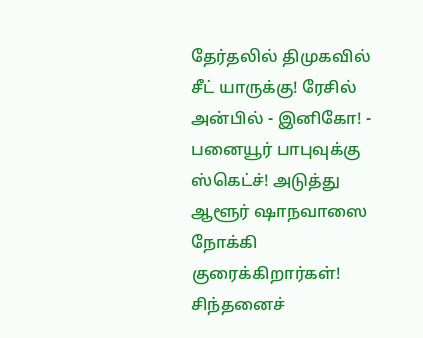தேர்தலில் திமுகவில் சீட் யாருக்கு! ரேசில் அன்பில் - இனிகோ! -
பனையூர் பாபுவுக்கு ஸ்கெட்ச்! அடுத்து ஆளூர் ஷாநவாஸை நோக்கி குரைக்கிறார்கள்! சிந்தனைச்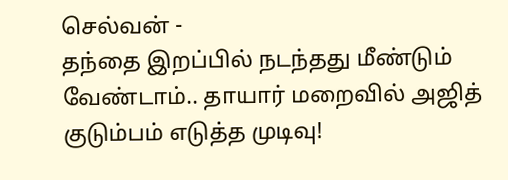செல்வன் -
தந்தை இறப்பில் நடந்தது மீண்டும் வேண்டாம்.. தாயார் மறைவில் அஜித் குடும்பம் எடுத்த முடிவு!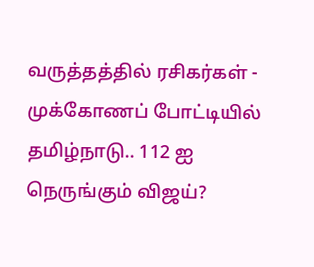வருத்தத்தில் ரசிகர்கள் -
முக்கோணப் போட்டியில் தமிழ்நாடு.. 112 ஐ நெருங்கும் விஜய்?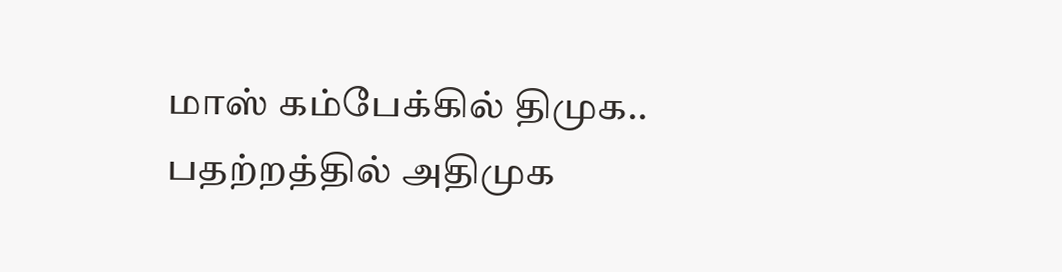மாஸ் கம்பேக்கில் திமுக.. பதற்றத்தில் அதிமுக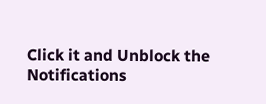Click it and Unblock the Notifications